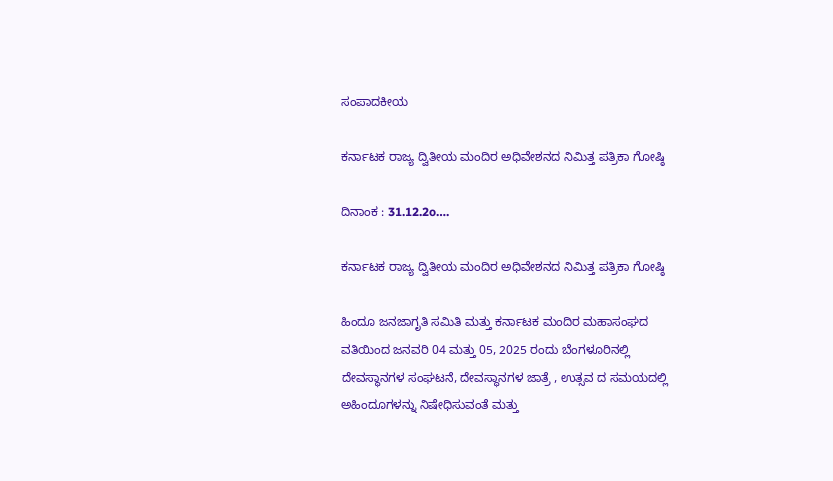ಸಂಪಾದಕೀಯ

ಕರ್ನಾಟಕ ರಾಜ್ಯ ದ್ವಿತೀಯ ಮಂದಿರ ಅಧಿವೇಶನದ ನಿಮಿತ್ತ ಪತ್ರಿಕಾ ಗೋಷ್ಠಿ

ದಿನಾಂಕ : 31.12.2o….

ಕರ್ನಾಟಕ ರಾಜ್ಯ ದ್ವಿತೀಯ ಮಂದಿರ ಅಧಿವೇಶನದ ನಿಮಿತ್ತ ಪತ್ರಿಕಾ ಗೋಷ್ಠಿ

ಹಿಂದೂ ಜನಜಾಗೃತಿ ಸಮಿತಿ ಮತ್ತು ಕರ್ನಾಟಕ ಮಂದಿರ ಮಹಾಸಂಘದ ವತಿಯಿಂದ ಜನವರಿ 04 ಮತ್ತು 05, 2025 ರಂದು ಬೆಂಗಳೂರಿನಲ್ಲಿ ದೇವಸ್ಥಾನಗಳ ಸಂಘಟನೆ, ದೇವಸ್ಥಾನಗಳ ಜಾತ್ರೆ , ಉತ್ಸವ ದ ಸಮಯದಲ್ಲಿ ಅಹಿಂದೂಗಳನ್ನು ನಿಷೇಧಿಸುವಂತೆ ಮತ್ತು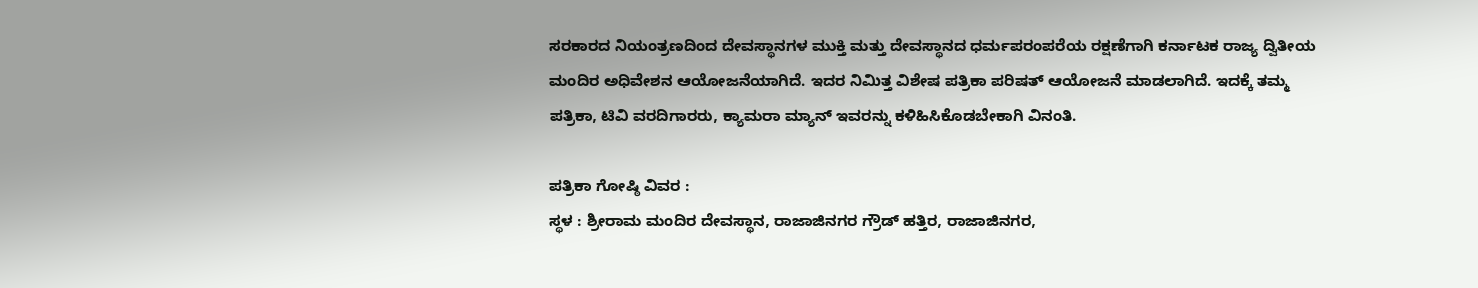ಸರಕಾರದ ನಿಯಂತ್ರಣದಿಂದ ದೇವಸ್ಥಾನಗಳ ಮುಕ್ತಿ ಮತ್ತು ದೇವಸ್ಥಾನದ ಧರ್ಮಪರಂಪರೆಯ ರಕ್ಷಣೆಗಾಗಿ ಕರ್ನಾಟಕ ರಾಜ್ಯ ದ್ವಿತೀಯ ಮಂದಿರ ಅಧಿವೇಶನ ಆಯೋಜನೆಯಾಗಿದೆ. ಇದರ ನಿಮಿತ್ತ ವಿಶೇಷ ಪತ್ರಿಕಾ ಪರಿಷತ್ ಆಯೋಜನೆ ಮಾಡಲಾಗಿದೆ. ಇದಕ್ಕೆ ತಮ್ಮ ಪತ್ರಿಕಾ, ಟಿವಿ ವರದಿಗಾರರು, ಕ್ಯಾಮರಾ ಮ್ಯಾನ್ ಇವರನ್ನು ಕಳಿಹಿಸಿಕೊಡಬೇಕಾಗಿ ವಿನಂತಿ.

ಪತ್ರಿಕಾ ಗೋಷ್ಠಿ ವಿವರ :
ಸ್ಥಳ : ಶ್ರೀರಾಮ ಮಂದಿರ ದೇವಸ್ಥಾನ, ರಾಜಾಜಿನಗರ ಗ್ರೌಡ್ ಹತ್ತಿರ, ರಾಜಾಜಿನಗರ,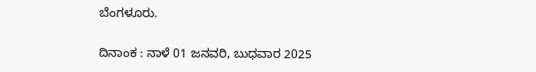ಬೆಂಗಳೂರು.

ದಿನಾಂಕ : ನಾಳೆ 01 ಜನವರಿ, ಬುಧವಾರ 2025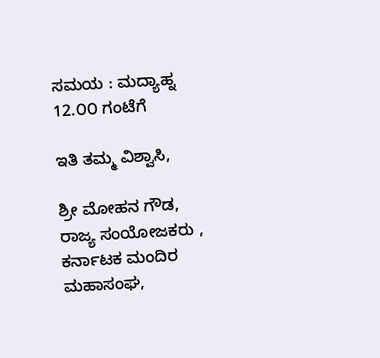ಸಮಯ : ಮದ್ಯಾಹ್ನ 12.೦೦ ಗಂಟೆಗೆ

ಇತಿ ತಮ್ಮ ವಿಶ್ವಾಸಿ,

ಶ್ರೀ ಮೋಹನ ಗೌಡ,
ರಾಜ್ಯ ಸಂಯೋಜಕರು ,
ಕರ್ನಾಟಕ ಮಂದಿರ ಮಹಾಸಂಘ,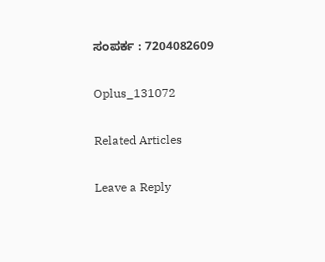ಸಂಪರ್ಕ : 7204082609

Oplus_131072

Related Articles

Leave a Reply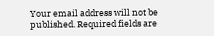Your email address will not be published. Required fields are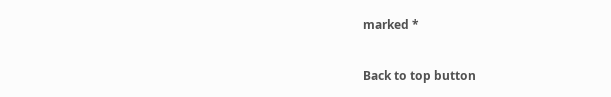marked *

Back to top button